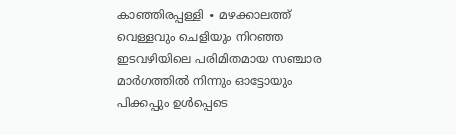കാഞ്ഞിരപ്പള്ളി ∙ മഴക്കാലത്ത് വെള്ളവും ചെളിയും നിറഞ്ഞ ഇടവഴിയിലെ പരിമിതമായ സഞ്ചാര മാർഗത്തിൽ നിന്നും ഓട്ടോയും പിക്കപ്പും ഉൾപ്പെടെ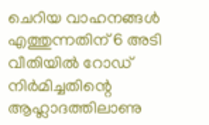ചെറിയ വാഹനങ്ങൾ എത്തുന്നതിന് 6 അടി വീതിയിൽ റോഡ് നിർമിച്ചതിന്റെ ആഹ്ലാദത്തിലാണു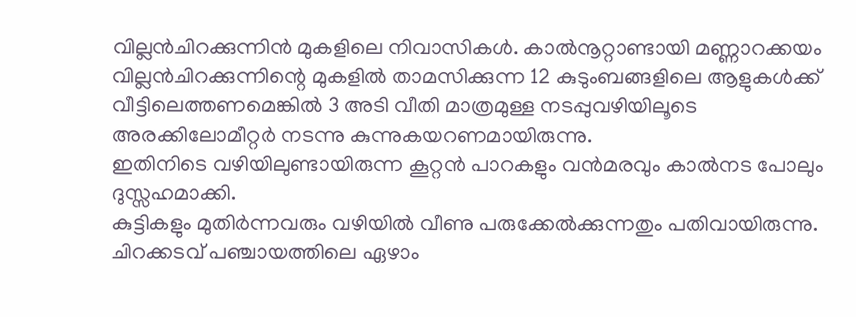വില്ലൻചിറക്കുന്നിൻ മുകളിലെ നിവാസികൾ. കാൽനൂറ്റാണ്ടായി മണ്ണാറക്കയം വില്ലൻചിറക്കുന്നിന്റെ മുകളിൽ താമസിക്കുന്ന 12 കുടുംബങ്ങളിലെ ആളുകൾക്ക് വീട്ടിലെത്തണമെങ്കിൽ 3 അടി വീതി മാത്രമുള്ള നടപ്പുവഴിയിലൂടെ അരക്കിലോമീറ്റർ നടന്നു കുന്നുകയറണമായിരുന്നു.
ഇതിനിടെ വഴിയിലുണ്ടായിരുന്ന കൂറ്റൻ പാറകളും വൻമരവും കാൽനട പോലും ദുസ്സഹമാക്കി.
കുട്ടികളും മുതിർന്നവരും വഴിയിൽ വീണു പരുക്കേൽക്കുന്നതും പതിവായിരുന്നു.
ചിറക്കടവ് പഞ്ചായത്തിലെ ഏഴാം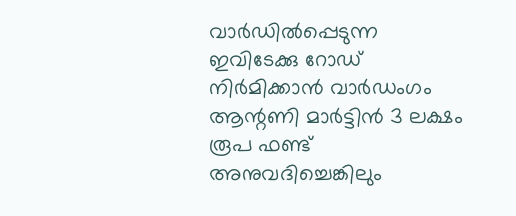വാർഡിൽപ്പെടുന്ന ഇവിടേക്കു റോഡ് നിർമിക്കാൻ വാർഡംഗം ആന്റണി മാർട്ടിൻ 3 ലക്ഷം രൂപ ഫണ്ട് അനുവദിച്ചെങ്കിലും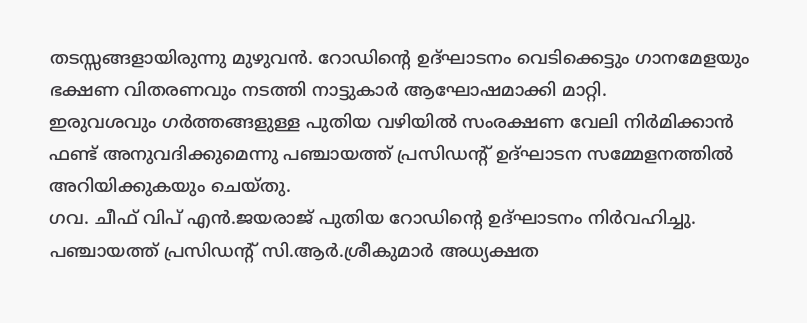തടസ്സങ്ങളായിരുന്നു മുഴുവൻ. റോഡിന്റെ ഉദ്ഘാടനം വെടിക്കെട്ടും ഗാനമേളയും ഭക്ഷണ വിതരണവും നടത്തി നാട്ടുകാർ ആഘോഷമാക്കി മാറ്റി.
ഇരുവശവും ഗർത്തങ്ങളുള്ള പുതിയ വഴിയിൽ സംരക്ഷണ വേലി നിർമിക്കാൻ ഫണ്ട് അനുവദിക്കുമെന്നു പഞ്ചായത്ത് പ്രസിഡന്റ് ഉദ്ഘാടന സമ്മേളനത്തിൽ അറിയിക്കുകയും ചെയ്തു.
ഗവ. ചീഫ് വിപ് എൻ.ജയരാജ് പുതിയ റോഡിന്റെ ഉദ്ഘാടനം നിർവഹിച്ചു.
പഞ്ചായത്ത് പ്രസിഡന്റ് സി.ആർ.ശ്രീകുമാർ അധ്യക്ഷത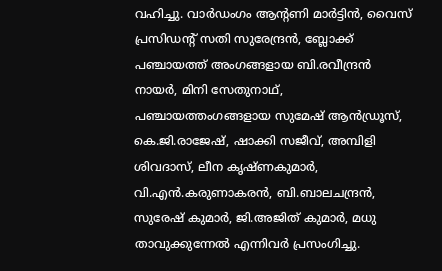വഹിച്ചു. വാർഡംഗം ആന്റണി മാർട്ടിൻ, വൈസ് പ്രസിഡന്റ് സതി സുരേന്ദ്രൻ, ബ്ലോക്ക് പഞ്ചായത്ത് അംഗങ്ങളായ ബി.രവീന്ദ്രൻ നായർ, മിനി സേതുനാഥ്, പഞ്ചായത്തംഗങ്ങളായ സുമേഷ് ആൻഡ്രൂസ്, കെ.ജി.രാജേഷ്, ഷാക്കി സജീവ്, അമ്പിളി ശിവദാസ്, ലീന കൃഷ്ണകുമാർ, വി.എൻ.കരുണാകരൻ, ബി.ബാലചന്ദ്രൻ, സുരേഷ് കുമാർ, ജി.അജിത് കുമാർ, മധു താവുക്കുന്നേൽ എന്നിവർ പ്രസംഗിച്ചു.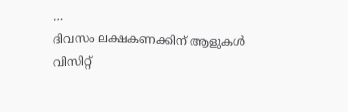…
ദിവസം ലക്ഷകണക്കിന് ആളുകൾ വിസിറ്റ്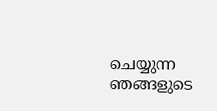ചെയ്യുന്ന ഞങ്ങളുടെ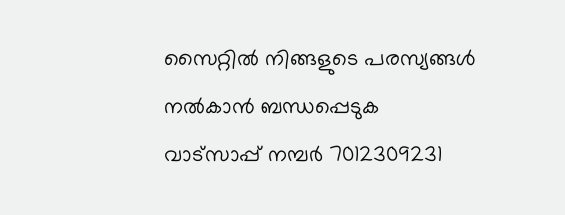സൈറ്റിൽ നിങ്ങളുടെ പരസ്യങ്ങൾ നൽകാൻ ബന്ധപ്പെടുക വാട്സാപ്പ് നമ്പർ 7012309231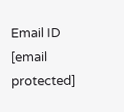Email ID [email protected]